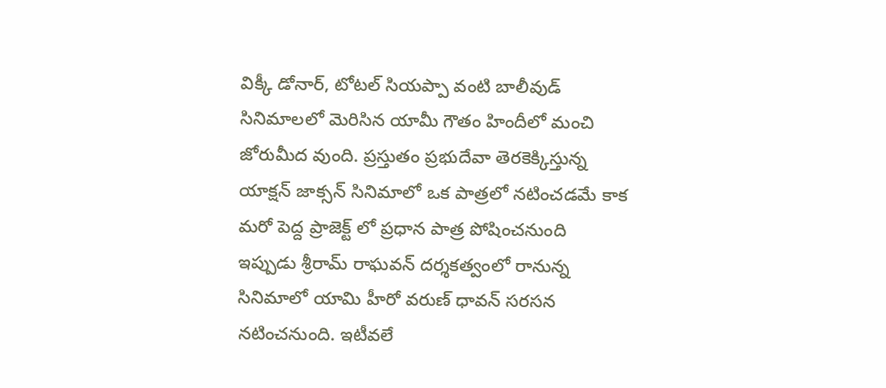విక్కీ డోనార్, టోటల్ సియప్పా వంటి బాలీవుడ్ సినిమాలలో మెరిసిన యామీ గౌతం హిందీలో మంచి జోరుమీద వుంది. ప్రస్తుతం ప్రభుదేవా తెరకెక్కిస్తున్న యాక్షన్ జాక్సన్ సినిమాలో ఒక పాత్రలో నటించడమే కాక మరో పెద్ద ప్రాజెక్ట్ లో ప్రధాన పాత్ర పోషించనుంది
ఇప్పుడు శ్రీరామ్ రాఘవన్ దర్శకత్వంలో రానున్న సినిమాలో యామి హీరో వరుణ్ ధావన్ సరసన నటించనుంది. ఇటీవలే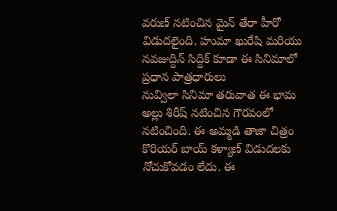వరుణ్ నటించిన మైన్ తేరా హీరో విడుదలైంది. హుమా ఖురేషి మరియు నవజుద్దిన్ సిద్దిక్ కూడా ఈ సినిమాలో ప్రధాన పాత్రధారులు
నువ్విలా సినిమా తరువాత ఈ భామ అల్లు శిరీష్ నటించిన గౌరవంలో నటించింది. ఈ అమ్మడి తాజా చిత్రం కొరియర్ బాయ్ కళ్యాణ్ విడుదలకు నోచుకోవడం లేదు. ఈ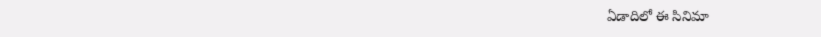ఏడాదిలో ఈ సినిమా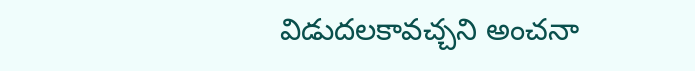విడుదలకావచ్చని అంచనా